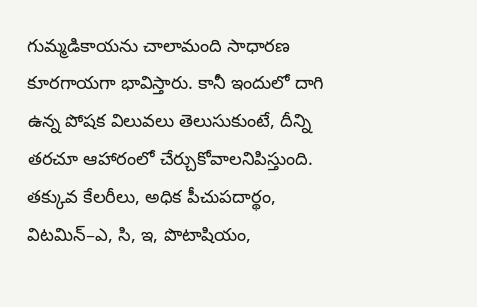గుమ్మడికాయను చాలామంది సాధారణ కూరగాయగా భావిస్తారు. కానీ ఇందులో దాగి ఉన్న పోషక విలువలు తెలుసుకుంటే, దీన్ని తరచూ ఆహారంలో చేర్చుకోవాలనిపిస్తుంది. తక్కువ కేలరీలు, అధిక పీచుపదార్థం, విటమిన్–ఎ, సి, ఇ, పొటాషియం,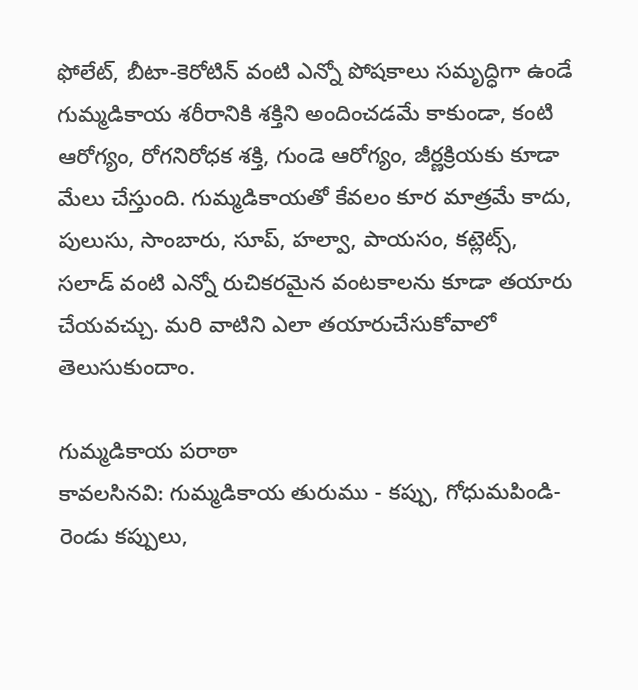ఫోలేట్, బీటా-కెరోటిన్ వంటి ఎన్నో పోషకాలు సమృద్ధిగా ఉండే గుమ్మడికాయ శరీరానికి శక్తిని అందించడమే కాకుండా, కంటి ఆరోగ్యం, రోగనిరోధక శక్తి, గుండె ఆరోగ్యం, జీర్ణక్రియకు కూడా మేలు చేస్తుంది. గుమ్మడికాయతో కేవలం కూర మాత్రమే కాదు, పులుసు, సాంబారు, సూప్, హల్వా, పాయసం, కట్లెట్స్, సలాడ్ వంటి ఎన్నో రుచికరమైన వంటకాలను కూడా తయారు చేయవచ్చు. మరి వాటిని ఎలా తయారుచేసుకోవాలో తెలుసుకుందాం.

గుమ్మడికాయ పరాఠా
కావలసినవి: గుమ్మడికాయ తురుము - కప్పు, గోధుమపిండి- రెండు కప్పులు,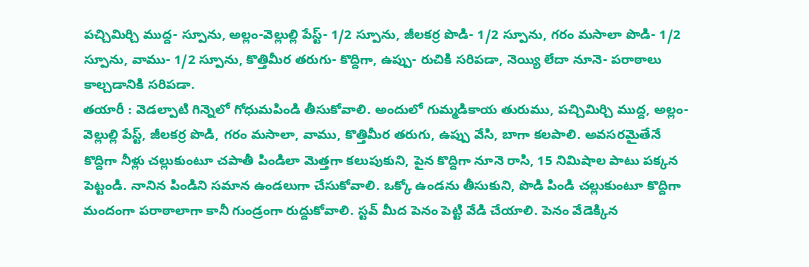పచ్చిమిర్చి ముద్ద- స్పూను, అల్లం-వెల్లుల్లి పేస్ట్- 1/2 స్పూను, జీలకర్ర పొడి- 1/2 స్పూను, గరం మసాలా పొడి- 1/2 స్పూను, వాము- 1/2 స్పూను, కొత్తిమీర తరుగు- కొద్దిగా, ఉప్పు- రుచికి సరిపడా, నెయ్యి లేదా నూనె- పరాఠాలు కాల్చడానికి సరిపడా.
తయారీ : వెడల్పాటి గిన్నెలో గోధుమపిండి తీసుకోవాలి. అందులో గుమ్మడికాయ తురుము, పచ్చిమిర్చి ముద్ద, అల్లం-వెల్లుల్లి పేస్ట్, జీలకర్ర పొడి, గరం మసాలా, వాము, కొత్తిమీర తరుగు, ఉప్పు వేసి, బాగా కలపాలి. అవసరమైతేనే కొద్దిగా నీళ్లు చల్లుకుంటూ చపాతీ పిండిలా మెత్తగా కలుపుకుని, పైన కొద్దిగా నూనె రాసి, 15 నిమిషాల పాటు పక్కన పెట్టండి. నానిన పిండిని సమాన ఉండలుగా చేసుకోవాలి. ఒక్కో ఉండను తీసుకుని, పొడి పిండి చల్లుకుంటూ కొద్దిగా మందంగా పరాఠాలాగా కానీ గుండ్రంగా రుద్దుకోవాలి. స్టవ్ మీద పెనం పెట్టి వేడి చేయాలి. పెనం వేడెక్కిన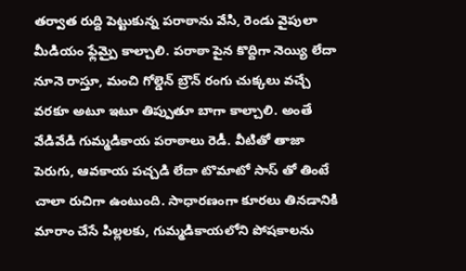తర్వాత రుద్ది పెట్టుకున్న పరాఠాను వేసి, రెండు వైపులా మీడియం ఫ్లేమ్పై కాల్చాలి. పరాఠా పైన కొద్దిగా నెయ్యి లేదా నూనె రాస్తూ, మంచి గోల్డెన్ బ్రౌన్ రంగు చుక్కలు వచ్చే వరకూ అటూ ఇటూ తిప్పుతూ బాగా కాల్చాలి. అంతే వేడివేడి గుమ్మడికాయ పరాఠాలు రెడీ. వీటితో తాజా పెరుగు, ఆవకాయ పచ్చడి లేదా టొమాటో సాస్ తో తింటే చాలా రుచిగా ఉంటుంది. సాధారణంగా కూరలు తినడానికి మారాం చేసే పిల్లలకు, గుమ్మడికాయలోని పోషకాలను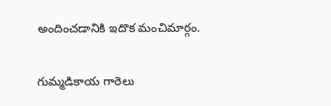అందించడానికి ఇదొక మంచిమార్గం.

గుమ్మడికాయ గారెలు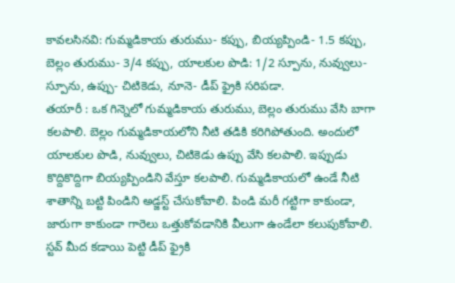కావలసినవి: గుమ్మడికాయ తురుము- కప్పు, బియ్యప్పిండి- 1.5 కప్పు, బెల్లం తురుము- 3/4 కప్పు, యాలకుల పొడి: 1/2 స్పూను, నువ్వులు- స్పూను, ఉప్పు- చిటికెడు, నూనె- డీప్ ఫ్రైకి సరిపడా.
తయారీ : ఒక గిన్నెలో గుమ్మడికాయ తురుము, బెల్లం తురుము వేసి బాగా కలపాలి. బెల్లం గుమ్మడికాయలోని నీటి తడికి కరిగిపోతుంది. అందులో యాలకుల పొడి, నువ్వులు, చిటికెడు ఉప్పు వేసి కలపాలి. ఇప్పుడు కొద్దికొద్దిగా బియ్యప్పిండిని వేస్తూ కలపాలి. గుమ్మడికాయలో ఉండే నీటి శాతాన్ని బట్టి పిండిని అడ్జస్ట్ చేసుకోవాలి. పిండి మరీ గట్టిగా కాకుండా, జారుగా కాకుండా గారెలు ఒత్తుకోవడానికి వీలుగా ఉండేలా కలుపుకోవాలి. స్టవ్ మీద కడాయి పెట్టి డీప్ ఫ్రైకి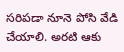సరిపడా నూనె పోసి వేడి చేయాలి. అరటి ఆకు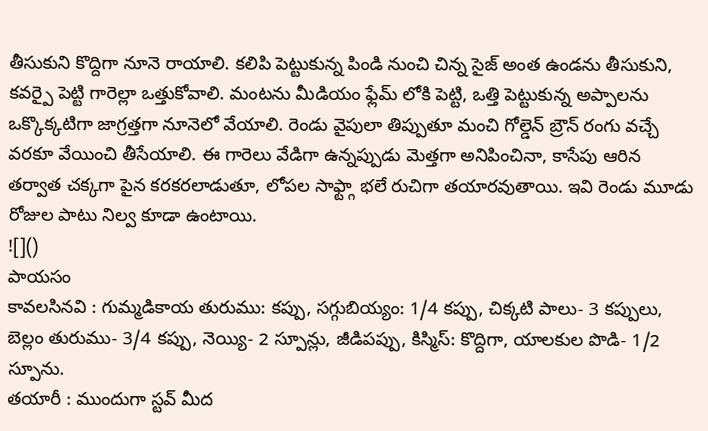తీసుకుని కొద్దిగా నూనె రాయాలి. కలిపి పెట్టుకున్న పిండి నుంచి చిన్న సైజ్ అంత ఉండను తీసుకుని, కవర్పై పెట్టి గారెల్లా ఒత్తుకోవాలి. మంటను మీడియం ఫ్లేమ్ లోకి పెట్టి, ఒత్తి పెట్టుకున్న అప్పాలను ఒక్కొక్కటిగా జాగ్రత్తగా నూనెలో వేయాలి. రెండు వైపులా తిప్పుతూ మంచి గోల్డెన్ బ్రౌన్ రంగు వచ్చే వరకూ వేయించి తీసేయాలి. ఈ గారెలు వేడిగా ఉన్నప్పుడు మెత్తగా అనిపించినా, కాసేపు ఆరిన తర్వాత చక్కగా పైన కరకరలాడుతూ, లోపల సాఫ్ట్గా భలే రుచిగా తయారవుతాయి. ఇవి రెండు మూడు రోజుల పాటు నిల్వ కూడా ఉంటాయి.
![]()
పాయసం
కావలసినవి : గుమ్మడికాయ తురుము: కప్పు, సగ్గుబియ్యం: 1/4 కప్పు, చిక్కటి పాలు- 3 కప్పులు, బెల్లం తురుము- 3/4 కప్పు, నెయ్యి- 2 స్పూన్లు, జీడిపప్పు, కిస్మిస్: కొద్దిగా, యాలకుల పొడి- 1/2 స్పూను.
తయారీ : ముందుగా స్టవ్ మీద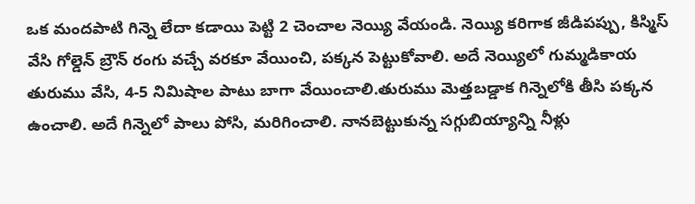ఒక మందపాటి గిన్నె లేదా కడాయి పెట్టి 2 చెంచాల నెయ్యి వేయండి. నెయ్యి కరిగాక జీడిపప్పు, కిస్మిస్ వేసి గోల్డెన్ బ్రౌన్ రంగు వచ్చే వరకూ వేయించి, పక్కన పెట్టుకోవాలి. అదే నెయ్యిలో గుమ్మడికాయ తురుము వేసి, 4-5 నిమిషాల పాటు బాగా వేయించాలి.తురుము మెత్తబడ్డాక గిన్నెలోకి తీసి పక్కన ఉంచాలి. అదే గిన్నెలో పాలు పోసి, మరిగించాలి. నానబెట్టుకున్న సగ్గుబియ్యాన్ని నీళ్లు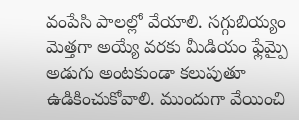వంపేసి పాలల్లో వేయాలి. సగ్గుబియ్యం మెత్తగా అయ్యే వరకు మీడియం ఫ్లేమ్పై అడుగు అంటకుండా కలుపుతూ ఉడికించుకోవాలి. ముందుగా వేయించి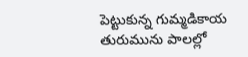పెట్టుకున్న గుమ్మడికాయ తురుమును పాలల్లో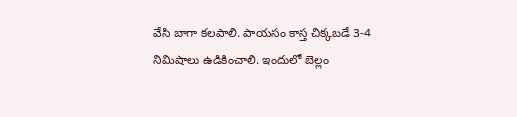వేసి బాగా కలపాలి. పాయసం కాస్త చిక్కబడే 3-4 నిమిషాలు ఉడికించాలి. ఇందులో బెల్లం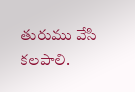తురుము వేసి కలపాలి.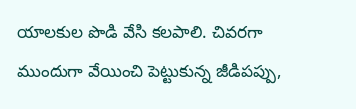యాలకుల పొడి వేసి కలపాలి. చివరగా ముందుగా వేయించి పెట్టుకున్న జీడిపప్పు,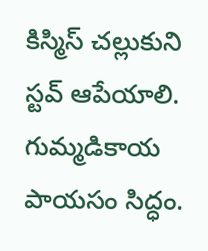కిస్మిస్ చల్లుకుని స్టవ్ ఆపేయాలి. గుమ్మడికాయ పాయసం సిద్ధం.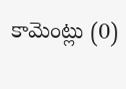కామెంట్లు (0)